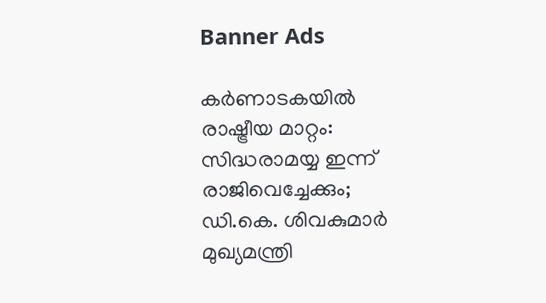Banner Ads

കർണാടകയിൽ രാഷ്ട്രീയ മാറ്റം: സിദ്ധരാമയ്യ ഇന്ന് രാജിവെച്ചേക്കും; ഡി.കെ. ശിവകുമാർ മുഖ്യമന്ത്രി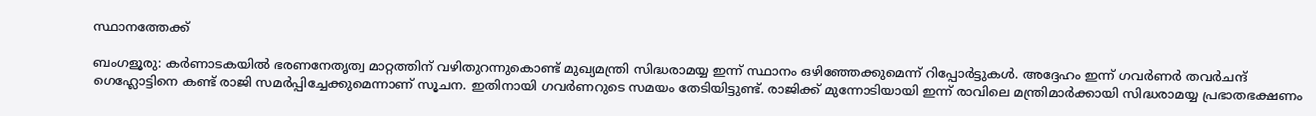സ്ഥാനത്തേക്ക്

ബംഗളൂരു: കർണാടകയിൽ ഭരണനേതൃത്വ മാറ്റത്തിന് വഴിതുറന്നുകൊണ്ട് മുഖ്യമന്ത്രി സിദ്ധരാമയ്യ ഇന്ന് സ്ഥാനം ഒഴിഞ്ഞേക്കുമെന്ന് റിപ്പോർട്ടുകൾ. അദ്ദേഹം ഇന്ന് ഗവർണർ തവർചന്ദ് ഗെഹ്ലോട്ടിനെ കണ്ട് രാജി സമർപ്പിച്ചേക്കുമെന്നാണ് സൂചന. ഇതിനായി ഗവർണറുടെ സമയം തേടിയിട്ടുണ്ട്. രാജിക്ക് മുന്നോടിയായി ഇന്ന് രാവിലെ മന്ത്രിമാർക്കായി സിദ്ധരാമയ്യ പ്രഭാതഭക്ഷണം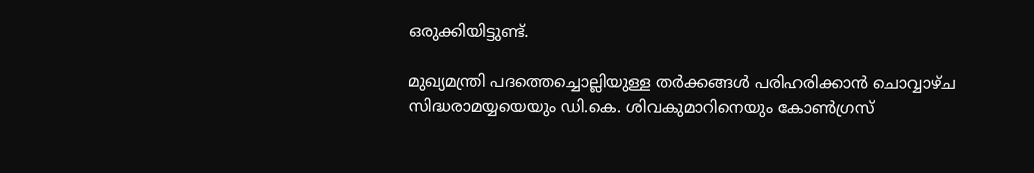ഒരുക്കിയിട്ടുണ്ട്.

മുഖ്യമന്ത്രി പദത്തെച്ചൊല്ലിയുള്ള തർക്കങ്ങൾ പരിഹരിക്കാൻ ചൊവ്വാഴ്ച സിദ്ധരാമയ്യയെയും ഡി.കെ. ശിവകുമാറിനെയും കോൺഗ്രസ്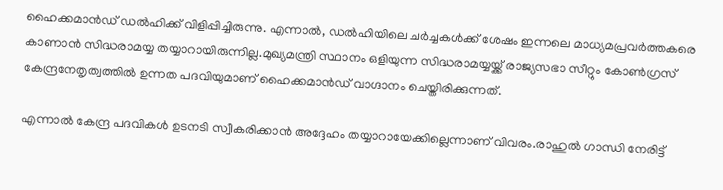ഹൈക്കമാൻഡ് ഡൽഹിക്ക് വിളിപ്പിച്ചിരുന്നു. എന്നാൽ, ഡൽഹിയിലെ ചർച്ചകൾക്ക് ശേഷം ഇന്നലെ മാധ്യമപ്രവർത്തകരെ കാണാൻ സിദ്ധരാമയ്യ തയ്യാറായിരുന്നില്ല.മുഖ്യമന്ത്രി സ്ഥാനം ഒളിയുന്ന സിദ്ധരാമയ്യയ്ക്ക് രാജ്യസഭാ സീറ്റും കോൺഗ്രസ് കേന്ദ്രനേതൃത്വത്തിൽ ഉന്നത പദവിയുമാണ് ഹൈക്കമാൻഡ് വാഗ്ദാനം ചെയ്തിരിക്കുന്നത്.

എന്നാൽ കേന്ദ്ര പദവികൾ ഉടനടി സ്വീകരിക്കാൻ അദ്ദേഹം തയ്യാറായേക്കില്ലെന്നാണ് വിവരം.രാഹുൽ ഗാന്ധി നേരിട്ട്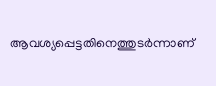ആവശ്യപ്പെട്ടതിനെത്തുടർന്നാണ്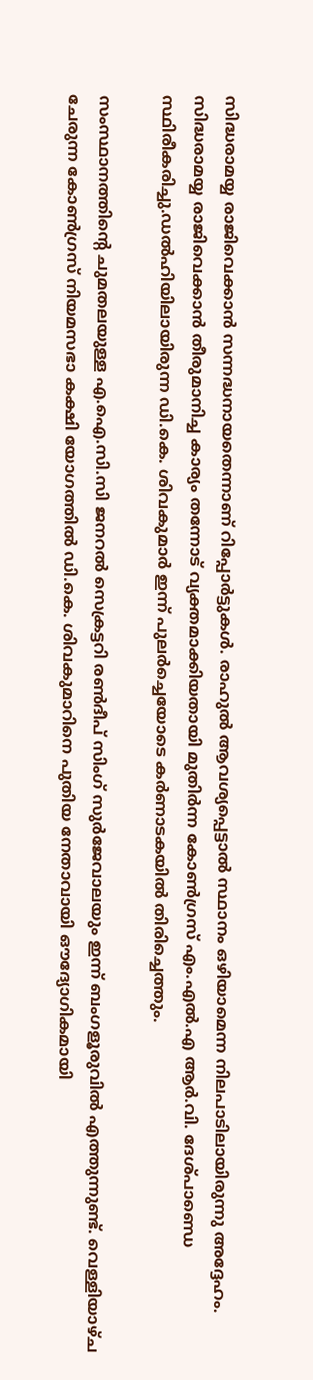സിദ്ധരാമയ്യ രാജിവെക്കാൻ സന്നദ്ധനായതെന്നാണ് റിപ്പോർട്ടുകൾ. രാഹുൽ ആവശ്യപ്പെട്ടാൽ സ്ഥാനം ഒഴിയാമെന്ന നിലപാടിലായിരുന്നു അദ്ദേഹം. സിദ്ധരാമയ്യ രാജിവെക്കാൻ തീരുമാനിച്ച കാര്യം തന്നോട് വ്യക്തമാക്കിയതായി മുതിർന്ന കോൺഗ്രസ് എം.എൽ.എ ആർ.വി. ദേശ്പാണ്ഡെ സ്ഥിരീകരിച്ചു.ഡൽഹിയിലായിരുന്ന ഡി.കെ. ശിവകുമാർ ഇന്ന് പുലർച്ചെയോടെ കർണാടകയിൽ തിരിച്ചെത്തും.

സംസ്ഥാനത്തിന്റെ ചുമതലയുള്ള എ.ഐ.സി.സി ജനറൽ സെക്രട്ടറി രൺദീപ് സിംഗ് സുർജേവാലയും ഇന്ന് ബംഗളൂരുവിൽ എത്തുന്നുണ്ട്. വെള്ളിയാഴ്ച ചേരുന്ന കോൺഗ്രസ് നിയമസഭാ കക്ഷി യോഗത്തിൽ ഡി.കെ. ശിവകുമാറിനെ പുതിയ നേതാവായി ഔദ്യോഗികമായി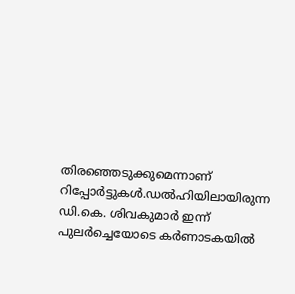തിരഞ്ഞെടുക്കുമെന്നാണ് റിപ്പോർട്ടുകൾ.ഡൽഹിയിലായിരുന്ന ഡി.കെ. ശിവകുമാർ ഇന്ന് പുലർച്ചെയോടെ കർണാടകയിൽ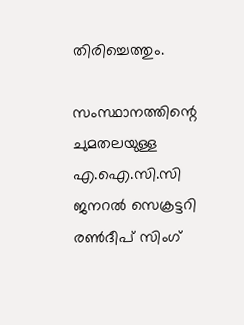തിരിച്ചെത്തും.

സംസ്ഥാനത്തിന്റെ ചുമതലയുള്ള എ.ഐ.സി.സി ജനറൽ സെക്രട്ടറി രൺദീപ് സിംഗ്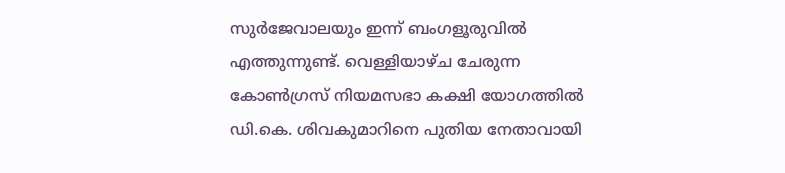സുർജേവാലയും ഇന്ന് ബംഗളൂരുവിൽ എത്തുന്നുണ്ട്. വെള്ളിയാഴ്ച ചേരുന്ന കോൺഗ്രസ് നിയമസഭാ കക്ഷി യോഗത്തിൽ ഡി.കെ. ശിവകുമാറിനെ പുതിയ നേതാവായി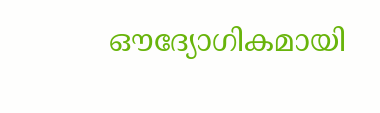ഔദ്യോഗികമായി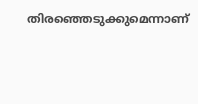തിരഞ്ഞെടുക്കുമെന്നാണ്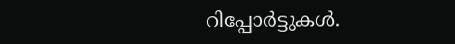റിപ്പോർട്ടുകൾ.